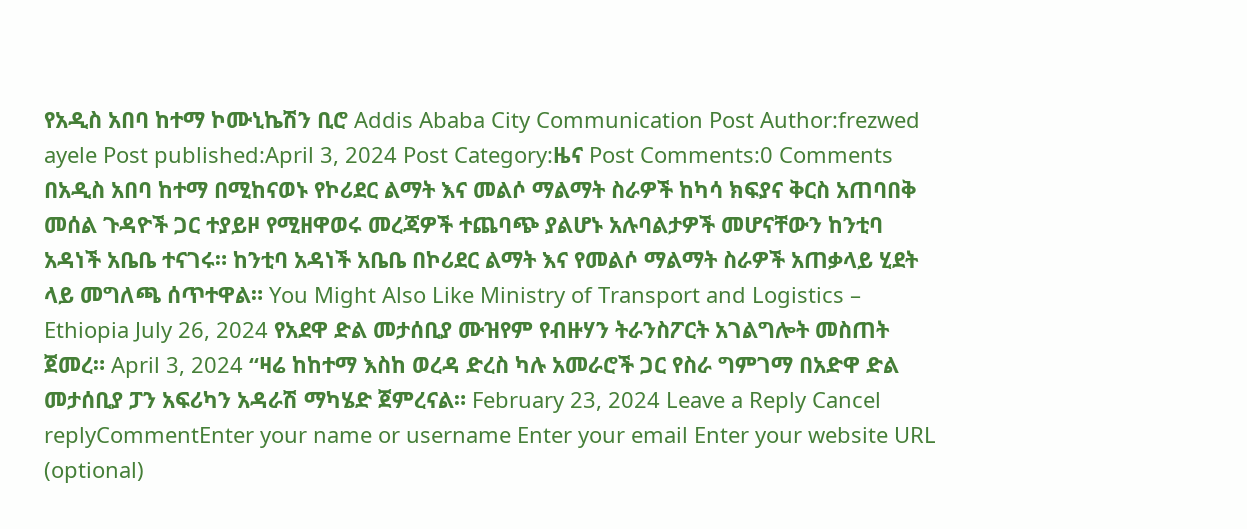የአዲስ አበባ ከተማ ኮሙኒኬሽን ቢሮ Addis Ababa City Communication Post Author:frezwed ayele Post published:April 3, 2024 Post Category:ዜና Post Comments:0 Comments በአዲስ አበባ ከተማ በሚከናወኑ የኮሪደር ልማት እና መልሶ ማልማት ስራዎች ከካሳ ክፍያና ቅርስ አጠባበቅ መሰል ጉዳዮች ጋር ተያይዞ የሚዘዋወሩ መረጃዎች ተጨባጭ ያልሆኑ አሉባልታዎች መሆናቸውን ከንቲባ አዳነች አቤቤ ተናገሩ። ከንቲባ አዳነች አቤቤ በኮሪደር ልማት እና የመልሶ ማልማት ስራዎች አጠቃላይ ሂደት ላይ መግለጫ ሰጥተዋል። You Might Also Like Ministry of Transport and Logistics – Ethiopia July 26, 2024 የአደዋ ድል መታሰቢያ ሙዝየም የብዙሃን ትራንስፖርት አገልግሎት መስጠት ጀመረ። April 3, 2024 “ዛሬ ከከተማ እስከ ወረዳ ድረስ ካሉ አመራሮች ጋር የስራ ግምገማ በአድዋ ድል መታሰቢያ ፓን አፍሪካን አዳራሽ ማካሄድ ጀምረናል። February 23, 2024 Leave a Reply Cancel replyCommentEnter your name or username Enter your email Enter your website URL (optional)